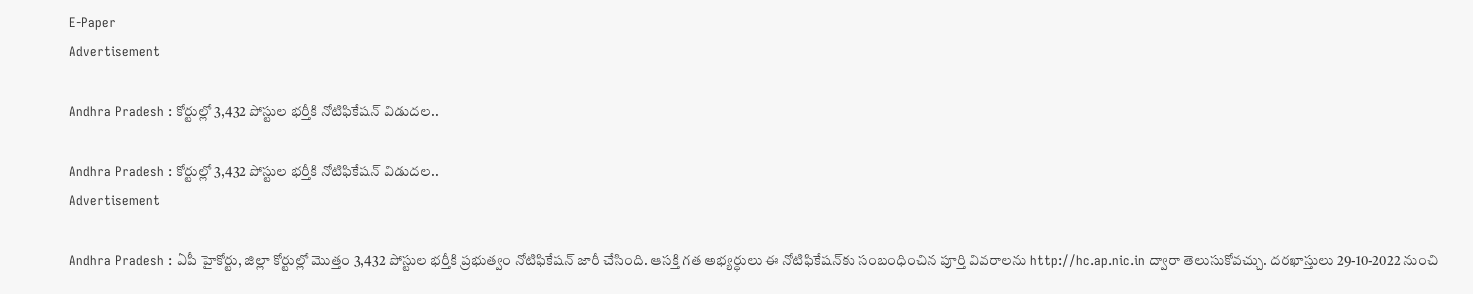E-Paper
Advertisement

Andhra Pradesh : కోర్టుల్లో 3,432 పోస్టుల భర్తీకి నోటిఫికేషన్ విడుదల..

Andhra Pradesh : కోర్టుల్లో 3,432 పోస్టుల భర్తీకి నోటిఫికేషన్ విడుదల..
Advertisement

Andhra Pradesh : ఏపీ హైకోర్టు, జిల్లా కోర్టుల్లో మొత్తం 3,432 పోస్టుల భర్తీకి ప్రభుత్వం నోటిఫికేషన్ జారీ చేసింది. ఆసక్తి గత అభ్యర్ధులు ఈ నోటిఫికేషన్‌కు సంబంధించిన పూర్తి వివరాలను http://hc.ap.nic.in ద్వారా తెలుసుకోవచ్చు. దరఖాస్తులు 29-10-2022 నుంచి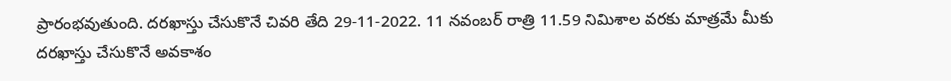ప్రారంభవుతుంది. దరఖాస్తు చేసుకొనే చివరి తేది 29-11-2022. 11 నవంబర్ రాత్రి 11.59 నిమిశాల వరకు మాత్రమే మీకు దరఖాస్తు చేసుకొనే అవకాశం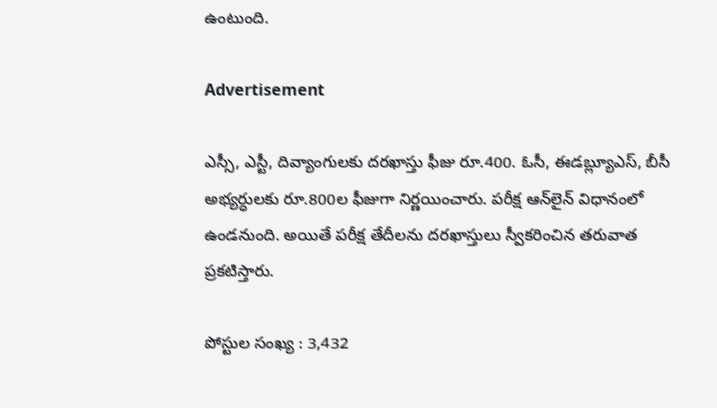ఉంటుంది.

Advertisement

ఎస్సీ, ఎస్టీ, దివ్యాంగులకు దరఖాస్తు ఫీజు రూ.400. ఓసీ, ఈడబ్ల్యూఎస్, బీసీ అభ్యర్ధులకు రూ.800ల ఫీజుగా నిర్ణయించారు. పరీక్ష ఆన్‌లైన్ విధానంలో ఉండనుంది. అయితే పరీక్ష తేదీలను దరఖాస్తులు స్వీకరించిన తరువాత ప్రకటిస్తారు.

పోస్టుల సంఖ్య : 3,432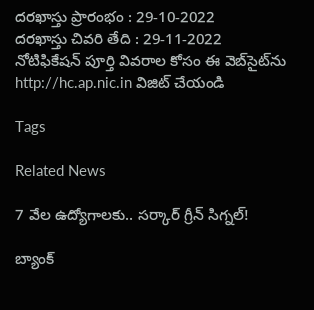దరఖాస్తు ప్రారంభం : 29-10-2022
దరఖాస్తు చివరి తేది : 29-11-2022
నోటిఫికేషన్ పూర్తి వివరాల కోసం ఈ వెబ్‌సైట్‌‌ను http://hc.ap.nic.in విజిట్ చేయండి

Tags

Related News

7 వేల ఉద్యోగాలకు.. సర్కార్ గ్రీన్ సిగ్నల్!

బ్యాంక్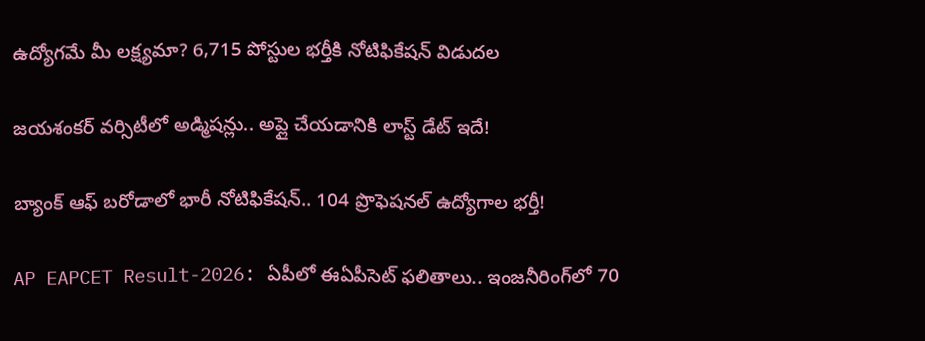ఉద్యోగమే మీ లక్ష్యమా? 6,715 పోస్టుల భర్తీకి నోటిఫికేషన్ విడుదల

జయశంకర్ వర్సిటీలో అడ్మిషన్లు.. అప్లై చేయడానికి లాస్ట్ డేట్ ఇదే!

బ్యాంక్ ఆఫ్ బరోడాలో భారీ నోటిఫికేషన్.. 104 ప్రొఫెషనల్ ఉద్యోగాల భర్తీ!

AP EAPCET Result-2026: ఏపీలో ఈఏపీసెట్ ఫలితాలు.. ఇంజనీరింగ్‌లో 70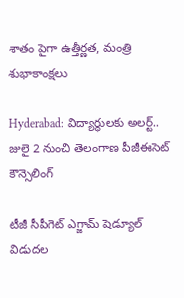శాతం పైగా ఉత్తీర్ణత, మంత్రి శుభాకాంక్షలు

Hyderabad: విద్యార్థులకు అలర్ట్.. జులై 2 నుంచి తెలంగాణ పీజీఈసెట్‌ కౌన్సెలింగ్

టీజీ సీపీగెట్ ఎగ్జామ్ షెడ్యూల్ విడుదల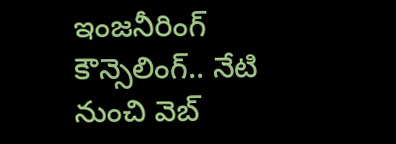ఇంజనీరింగ్ కౌన్సెలింగ్.. నేటి నుంచి వెబ్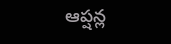ఆప్షన్ల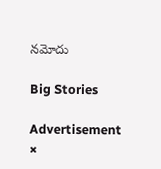నమోదు

Big Stories

Advertisement
×